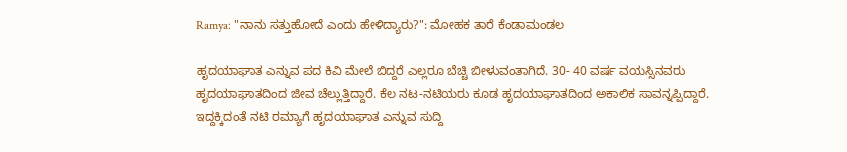Ramya: "ನಾನು ಸತ್ತುಹೋದೆ ಎಂದು ಹೇಳಿದ್ಯಾರು?": ಮೋಹಕ ತಾರೆ ಕೆಂಡಾಮಂಡಲ

ಹೃದಯಾಘಾತ ಎನ್ನುವ ಪದ ಕಿವಿ ಮೇಲೆ ಬಿದ್ದರೆ ಎಲ್ಲರೂ ಬೆಚ್ಚಿ ಬೀಳುವಂತಾಗಿದೆ. 30- 40 ವರ್ಷ ವಯಸ್ಸಿನವರು ಹೃದಯಾಘಾತದಿಂದ ಜೀವ ಚೆಲ್ಲುತ್ತಿದ್ದಾರೆ. ಕೆಲ ನಟ-ನಟಿಯರು ಕೂಡ ಹೃದಯಾಘಾತದಿಂದ ಅಕಾಲಿಕ ಸಾವನ್ನಪ್ಪಿದ್ದಾರೆ. ಇದ್ದಕ್ಕಿದಂತೆ ನಟಿ ರಮ್ಯಾಗೆ ಹೃದಯಾಘಾತ ಎನ್ನುವ ಸುದ್ದಿ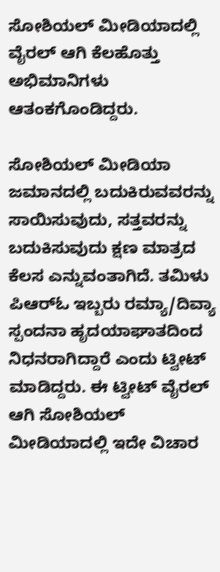ಸೋಶಿಯಲ್ ಮೀಡಿಯಾದಲ್ಲಿ ವೈರಲ್ ಆಗಿ ಕೆಲಹೊತ್ತು ಅಭಿಮಾನಿಗಳು ಆತಂಕಗೊಂಡಿದ್ದರು.

ಸೋಶಿಯಲ್ ಮೀಡಿಯಾ ಜಮಾನದಲ್ಲಿ ಬದುಕಿರುವವರನ್ನು ಸಾಯಿಸುವುದು, ಸತ್ತವರನ್ನು ಬದುಕಿಸುವುದು ಕ್ಷಣ ಮಾತ್ರದ ಕೆಲಸ ಎನ್ನುವಂತಾಗಿದೆ. ತಮಿಳು ಪಿಆರ್‌ಓ ಇಬ್ಬರು ರಮ್ಯಾ/ದಿವ್ಯಾ ಸ್ಪಂದನಾ ಹೃದಯಾಘಾತದಿಂದ ನಿಧನರಾಗಿದ್ದಾರೆ ಎಂದು ಟ್ವೀಟ್ ಮಾಡಿದ್ದರು. ಈ ಟ್ವೀಟ್ ವೈರಲ್ ಆಗಿ ಸೋಶಿಯಲ್‌ ಮೀಡಿಯಾದಲ್ಲಿ ಇದೇ ವಿಚಾರ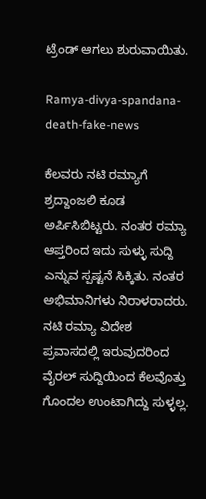ಟ್ರೆಂಡ್ ಆಗಲು ಶುರುವಾಯಿತು.

Ramya-divya-spandana-death-fake-news

ಕೆಲವರು ನಟಿ ರಮ್ಯಾಗೆ ಶ್ರದ್ದಾಂಜಲಿ ಕೂಡ ಅರ್ಪಿಸಿಬಿಟ್ಟರು. ನಂತರ ರಮ್ಯಾ ಆಪ್ತರಿಂದ ಇದು ಸುಳ್ಳು ಸುದ್ದಿ ಎನ್ನುವ ಸ್ಪಷ್ಟನೆ ಸಿಕ್ಕಿತು. ನಂತರ ಅಭಿಮಾನಿಗಳು ನಿರಾಳರಾದರು. ನಟಿ ರಮ್ಯಾ ವಿದೇಶ ಪ್ರವಾಸದಲ್ಲಿ ಇರುವುದರಿಂದ ವೈರಲ್ ಸುದ್ದಿಯಿಂದ ಕೆಲವೊತ್ತು ಗೊಂದಲ ಉಂಟಾಗಿದ್ದು ಸುಳ್ಳಲ್ಲ.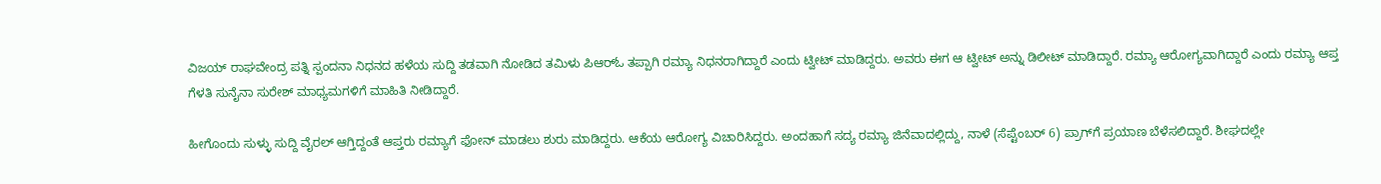ವಿಜಯ್ ರಾಘವೇಂದ್ರ ಪತ್ನಿ ಸ್ಪಂದನಾ ನಿಧನದ ಹಳೆಯ ಸುದ್ದಿ ತಡವಾಗಿ ನೋಡಿದ ತಮಿಳು ಪಿಆರ್‌ಓ ತಪ್ಪಾಗಿ ರಮ್ಯಾ ನಿಧನರಾಗಿದ್ದಾರೆ ಎಂದು ಟ್ವೀಟ್ ಮಾಡಿದ್ದರು. ಅವರು ಈಗ ಆ ಟ್ವೀಟ್ ಅನ್ನು ಡಿಲೀಟ್ ಮಾಡಿದ್ದಾರೆ. ರಮ್ಯಾ ಆರೋಗ್ಯವಾಗಿದ್ದಾರೆ ಎಂದು ರಮ್ಯಾ ಆಪ್ತ ಗೆಳತಿ ಸುನೈನಾ ಸುರೇಶ್ ಮಾಧ್ಯಮಗಳಿಗೆ ಮಾಹಿತಿ ನೀಡಿದ್ದಾರೆ.

ಹೀಗೊಂದು ಸುಳ್ಳು ಸುದ್ದಿ ವೈರಲ್ ಆಗ್ತಿದ್ದಂತೆ ಆಪ್ತರು ರಮ್ಯಾಗೆ ಫೋನ್ ಮಾಡಲು ಶುರು ಮಾಡಿದ್ದರು. ಆಕೆಯ ಆರೋಗ್ಯ ವಿಚಾರಿಸಿದ್ದರು. ಅಂದಹಾಗೆ ಸದ್ಯ ರಮ್ಯಾ ಜಿನೆವಾದಲ್ಲಿದ್ದು, ನಾಳೆ (ಸೆಪ್ಟೆಂಬರ್ 6) ಪ್ರಾಗ್‌ಗೆ ಪ್ರಯಾಣ ಬೆಳೆಸಲಿದ್ದಾರೆ. ಶೀಘದಲ್ಲೇ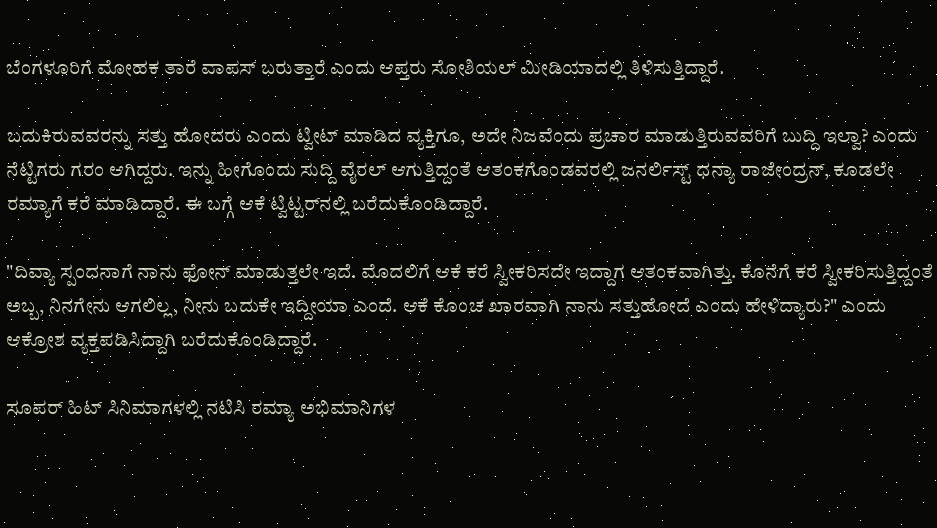ಬೆಂಗಳೂರಿಗೆ ಮೋಹಕ ತಾರೆ ವಾಪಸ್ ಬರುತ್ತಾರೆ ಎಂದು ಆಪ್ತರು ಸೋಶಿಯಲ್ ಮೀಡಿಯಾದಲ್ಲಿ ತಿಳಿಸುತ್ತಿದ್ದಾರೆ.

ಬದುಕಿರುವವರನ್ನು ಸತ್ತು ಹೋದರು ಎಂದು ಟ್ವೀಟ್ ಮಾಡಿದ ವ್ಯಕ್ತಿಗೂ, ಅದೇ ನಿಜವೆಂದು ಪ್ರಚಾರ ಮಾಡುತ್ತಿರುವವರಿಗೆ ಬುದ್ದಿ ಇಲ್ವಾ? ಎಂದು ನೆಟ್ಟಿಗರು ಗರಂ ಆಗಿದ್ದರು. ಇನ್ನು ಹೀಗೊಂದು ಸುದ್ದಿ ವೈರಲ್ ಆಗುತ್ತಿದ್ದಂತೆ ಆತಂಕಗೊಂಡವರಲ್ಲಿ ಜನರ್ಲಿಸ್ಟ್ ಧನ್ಯಾ ರಾಜೇಂದ್ರನ್, ಕೂಡಲೇ ರಮ್ಯಾಗೆ ಕರೆ ಮಾಡಿದ್ದಾರೆ. ಈ ಬಗ್ಗೆ ಆಕೆ ಟ್ವಿಟ್ಟರ್‌ನಲ್ಲಿ ಬರೆದುಕೊಂಡಿದ್ದಾರೆ.

"ದಿವ್ಯಾ ಸ್ಪಂದನಾಗೆ ನಾನು ಫೋನ್ ಮಾಡುತ್ತಲೇ ಇದೆ. ಮೊದಲಿಗೆ ಆಕೆ ಕರೆ ಸ್ವೀಕರಿಸದೇ ಇದ್ದಾಗ ಆತಂಕವಾಗಿತ್ತು. ಕೊನೆಗೆ ಕರೆ ಸ್ವೀಕರಿಸುತ್ತಿದ್ದಂತೆ ಅಬ್ಬ, ನಿನಗೇನು ಆಗಲಿಲ್ಲ, ನೀನು ಬದುಕೇ ಇದ್ದೀಯಾ ಎಂದೆ. ಆಕೆ ಕೊಂಚ ಖಾರವಾಗಿ ನಾನು ಸತ್ತುಹೋದೆ ಎಂದು ಹೇಳಿದ್ಯಾರು?" ಎಂದು ಆಕ್ರೋಶ ವ್ಯಕ್ತಪಡಿಸಿದ್ದಾಗಿ ಬರೆದುಕೊಂಡಿದ್ದಾರೆ.

ಸೂಪರ್ ಹಿಟ್ ಸಿನಿಮಾಗಳಲ್ಲಿ ನಟಿಸಿ ರಮ್ಯಾ ಅಭಿಮಾನಿಗಳ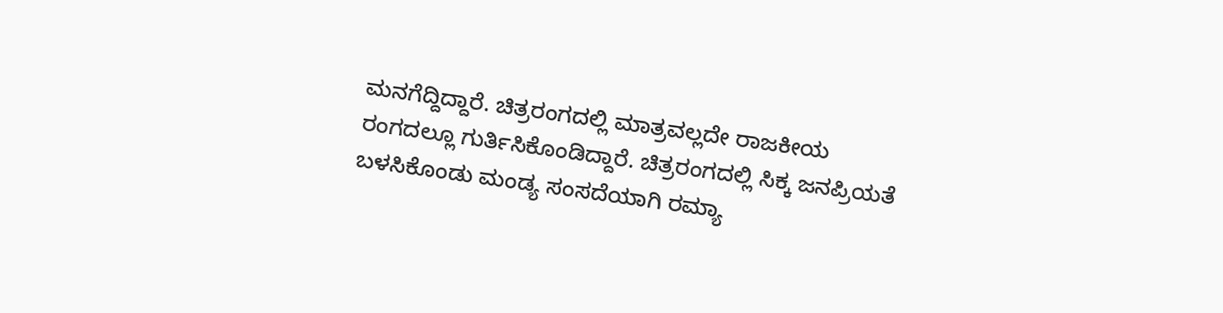ಮನಗೆದ್ದಿದ್ದಾರೆ. ಚಿತ್ರರಂಗದಲ್ಲಿ ಮಾತ್ರವಲ್ಲದೇ ರಾಜಕೀಯ ರಂಗದಲ್ಲೂ ಗುರ್ತಿಸಿಕೊಂಡಿದ್ದಾರೆ. ಚಿತ್ರರಂಗದಲ್ಲಿ ಸಿಕ್ಕ ಜನಪ್ರಿಯತೆ ಬಳಸಿಕೊಂಡು ಮಂಡ್ಯ ಸಂಸದೆಯಾಗಿ ರಮ್ಯಾ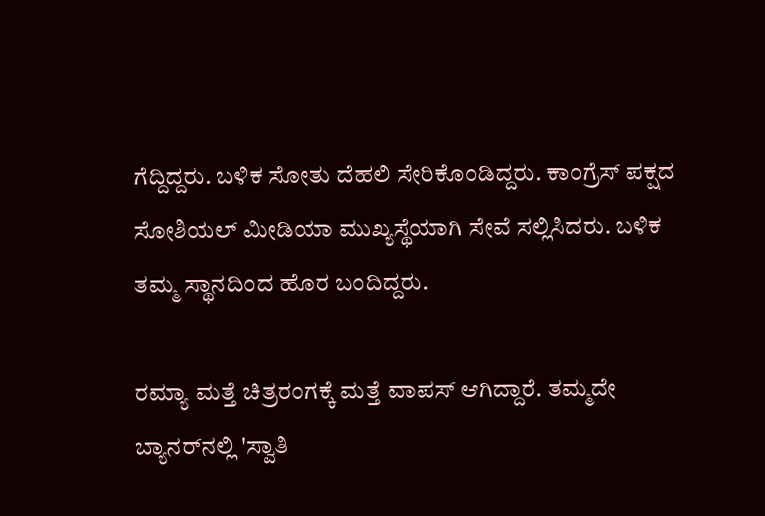ಗೆದ್ದಿದ್ದರು. ಬಳಿಕ ಸೋತು ದೆಹಲಿ ಸೇರಿಕೊಂಡಿದ್ದರು. ಕಾಂಗ್ರೆಸ್ ಪಕ್ಷದ ಸೋಶಿಯಲ್ ಮೀಡಿಯಾ ಮುಖ್ಯಸ್ಥೆಯಾಗಿ ಸೇವೆ ಸಲ್ಲಿಸಿದರು. ಬಳಿಕ ತಮ್ಮ ಸ್ಥಾನದಿಂದ ಹೊರ ಬಂದಿದ್ದರು.

ರಮ್ಯಾ ಮತ್ತೆ ಚಿತ್ರರಂಗಕ್ಕೆ ಮತ್ತೆ ವಾಪಸ್ ಆಗಿದ್ದಾರೆ. ತಮ್ಮದೇ ಬ್ಯಾನರ್‌ನಲ್ಲಿ 'ಸ್ವಾತಿ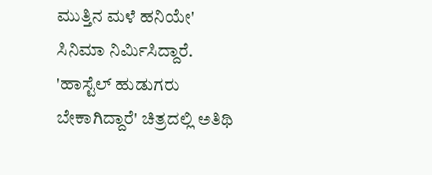ಮುತ್ತಿನ ಮಳೆ ಹನಿಯೇ' ಸಿನಿಮಾ ನಿರ್ಮಿಸಿದ್ದಾರೆ. 'ಹಾಸ್ಟೆಲ್ ಹುಡುಗರು ಬೇಕಾಗಿದ್ದಾರೆ' ಚಿತ್ರದಲ್ಲಿ ಅತಿಥಿ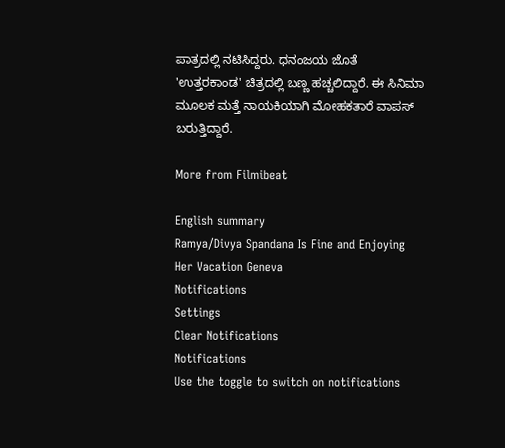ಪಾತ್ರದಲ್ಲಿ ನಟಿಸಿದ್ದರು. ಧನಂಜಯ ಜೊತೆ 'ಉತ್ತರಕಾಂಡ' ಚಿತ್ರದಲ್ಲಿ ಬಣ್ಣ ಹಚ್ಚಲಿದ್ದಾರೆ. ಈ ಸಿನಿಮಾ ಮೂಲಕ ಮತ್ತೆ ನಾಯಕಿಯಾಗಿ ಮೋಹಕತಾರೆ ವಾಪಸ್ ಬರುತ್ತಿದ್ದಾರೆ.

More from Filmibeat

English summary
Ramya/Divya Spandana Is Fine and Enjoying Her Vacation Geneva
Notifications
Settings
Clear Notifications
Notifications
Use the toggle to switch on notifications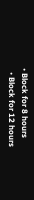• Block for 8 hours
  • Block for 12 hours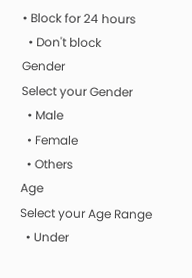• Block for 24 hours
  • Don't block
Gender
Select your Gender
  • Male
  • Female
  • Others
Age
Select your Age Range
  • Under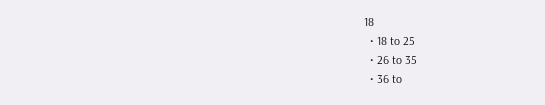18
  • 18 to 25
  • 26 to 35
  • 36 to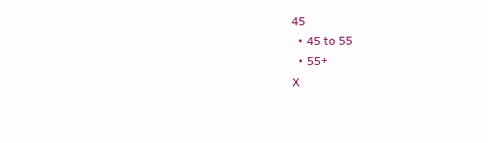45
  • 45 to 55
  • 55+
X